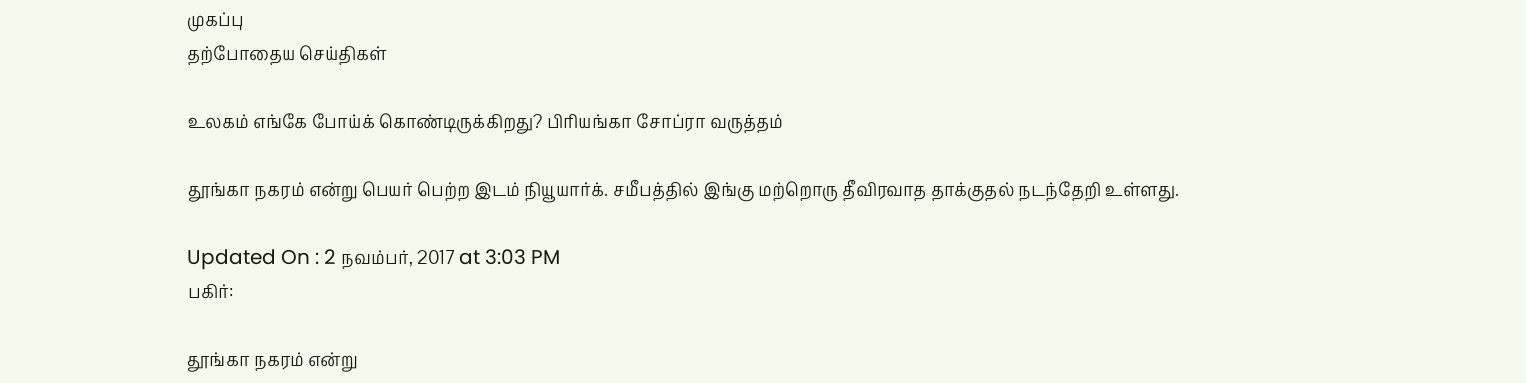முகப்பு
தற்போதைய செய்திகள்

உலகம் எங்கே போய்க் கொண்டிருக்கிறது? பிரியங்கா சோப்ரா வருத்தம்

தூங்கா நகரம் என்று பெயர் பெற்ற இடம் நியூயார்க். சமீபத்தில் இங்கு மற்றொரு தீவிரவாத தாக்குதல் நடந்தேறி உள்ளது.

Updated On : 2 நவம்பர், 2017 at 3:03 PM
பகிர்:

தூங்கா நகரம் என்று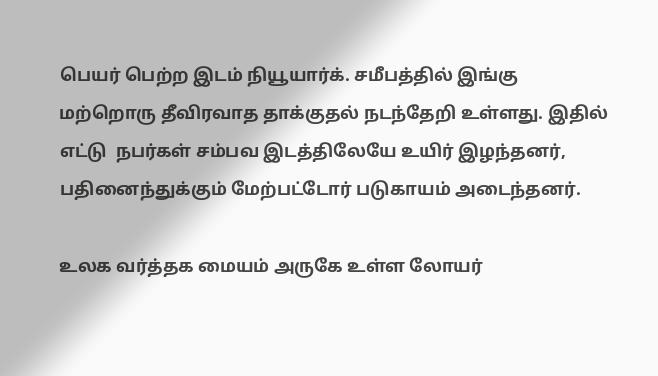பெயர் பெற்ற இடம் நியூயார்க். சமீபத்தில் இங்கு மற்றொரு தீவிரவாத தாக்குதல் நடந்தேறி உள்ளது. இதில் எட்டு  நபர்கள் சம்பவ இடத்திலேயே உயிர் இழந்தனர், பதினைந்துக்கும் மேற்பட்டோர் படுகாயம் அடைந்தனர்.

உலக வர்த்தக மையம் அருகே உள்ள லோயர்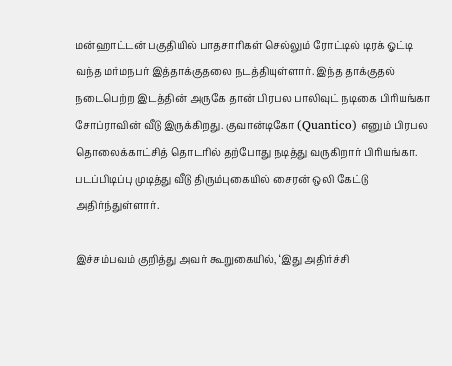மன்ஹாட்டன் பகுதியில் பாதசாரிகள் செல்லும் ரோட்டில் டிரக் ஓட்டி வந்த மர்மநபர் இத்தாக்குதலை நடத்தியுள்ளார். இந்த தாக்குதல் நடைபெற்ற இடத்தின் அருகே தான் பிரபல பாலிவுட் நடிகை பிரியங்கா சோப்ராவின் வீடு இருக்கிறது. குவான்டிகோ (Quantico) எனும் பிரபல தொலைக்காட்சித் தொடரில் தற்போது நடித்து வருகிறார் பிரியங்கா. படப்பிடிப்பு முடித்து வீடு திரும்புகையில் சைரன் ஒலி கேட்டு அதிர்ந்துள்ளார்.

இச்சம்பவம் குறித்து அவர் கூறுகையில், ‘இது அதிர்ச்சி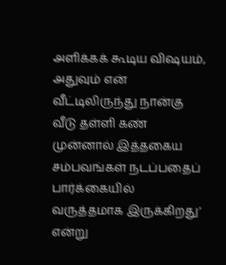அளிக்கக் கூடிய விஷயம், அதுவும் என் வீட்டிலிருந்து நான்கு வீடு தள்ளி கண் முன்னால் இத்தகைய சம்பவங்கள் நடப்பதைப் பார்க்கையில் வருத்தமாக இருக்கிறது’ என்று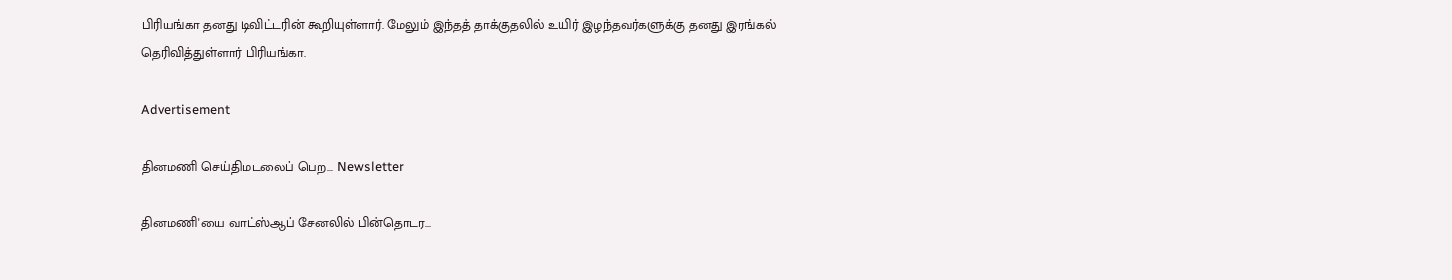பிரியங்கா தனது டிவிட்டரின் கூறியுள்ளார். மேலும் இந்தத் தாக்குதலில் உயிர் இழந்தவர்களுக்கு தனது இரங்கல் தெரிவித்துள்ளார் பிரியங்கா.

Advertisement

தினமணி செய்திமடலைப் பெற... Newsletter

தினமணி'யை வாட்ஸ்ஆப் சேனலில் பின்தொடர...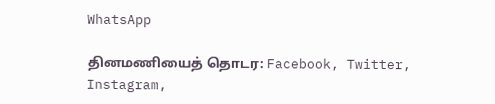WhatsApp

தினமணியைத் தொடர: Facebook, Twitter, Instagram,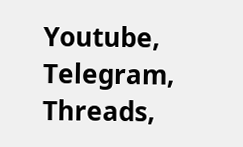Youtube, Telegram, Threads,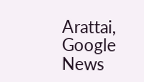Arattai, Google News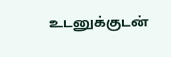உடனுக்குடன்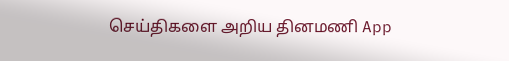செய்திகளை அறிய தினமணி App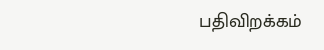பதிவிறக்கம்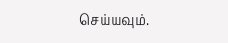செய்யவும்.